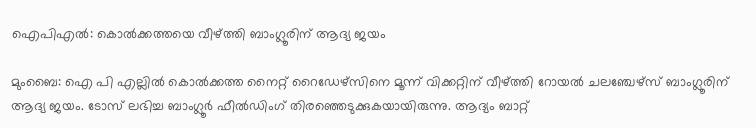ഐപിഎല്‍: കൊല്‍ക്കത്തയെ വീഴ്ത്തി ബാംഗ്ലൂരിന് ആദ്യ ജയം

മുംബൈ: ഐ പി എല്ലില്‍ കൊല്‍ക്കത്ത നൈറ്റ് റൈഡേഴ്‌സിനെ മൂന്ന് വിക്കറ്റിന് വീഴ്ത്തി റോയല്‍ ചലഞ്ചേഴ്‌സ് ബാംഗ്ലൂരിന് ആദ്യ ജയം. ടോസ് ലഭിച്ച ബാംഗ്ലൂര്‍ ഫീല്‍ഡിംഗ് തിരഞ്ഞെടുക്കുകയായിരുന്നു. ആദ്യം ബാറ്റ്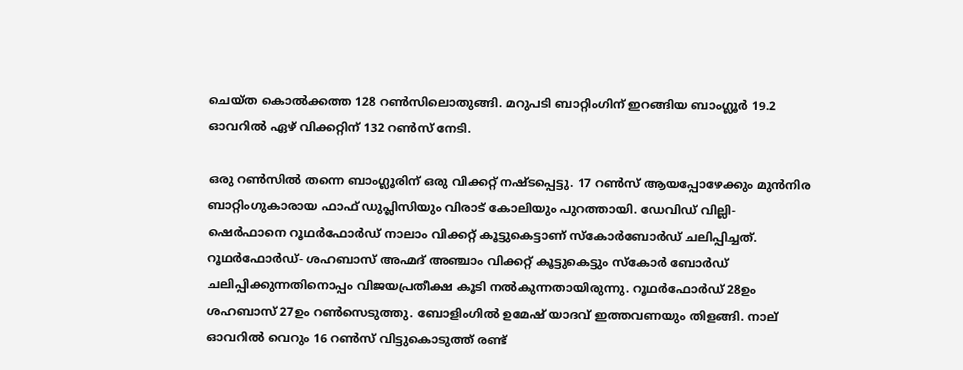ചെയ്ത കൊല്‍ക്കത്ത 128 റണ്‍സിലൊതുങ്ങി. മറുപടി ബാറ്റിംഗിന് ഇറങ്ങിയ ബാംഗ്ലൂര്‍ 19.2 ഓവറില്‍ ഏഴ് വിക്കറ്റിന് 132 റണ്‍സ് നേടി.

ഒരു റണ്‍സില്‍ തന്നെ ബാംഗ്ലൂരിന് ഒരു വിക്കറ്റ് നഷ്ടപ്പെട്ടു. 17 റണ്‍സ് ആയപ്പോഴേക്കും മുന്‍നിര ബാറ്റിംഗുകാരായ ഫാഫ് ഡുപ്ലിസിയും വിരാട് കോലിയും പുറത്തായി. ഡേവിഡ് വില്ലി- ഷെര്‍ഫാനെ റൂഥര്‍ഫോര്‍ഡ് നാലാം വിക്കറ്റ് കൂട്ടുകെട്ടാണ് സ്‌കോര്‍ബോര്‍ഡ് ചലിപ്പിച്ചത്. റൂഥര്‍ഫോര്‍ഡ്- ശഹബാസ് അഹ്മദ് അഞ്ചാം വിക്കറ്റ് കൂട്ടുകെട്ടും സ്‌കോര്‍ ബോര്‍ഡ് ചലിപ്പിക്കുന്നതിനൊപ്പം വിജയപ്രതീക്ഷ കൂടി നല്‍കുന്നതായിരുന്നു. റൂഥര്‍ഫോര്‍ഡ് 28ഉം ശഹബാസ് 27ഉം റണ്‍സെടുത്തു. ബോളിംഗില്‍ ഉമേഷ് യാദവ് ഇത്തവണയും തിളങ്ങി. നാല് ഓവറില്‍ വെറും 16 റണ്‍സ് വിട്ടുകൊടുത്ത് രണ്ട്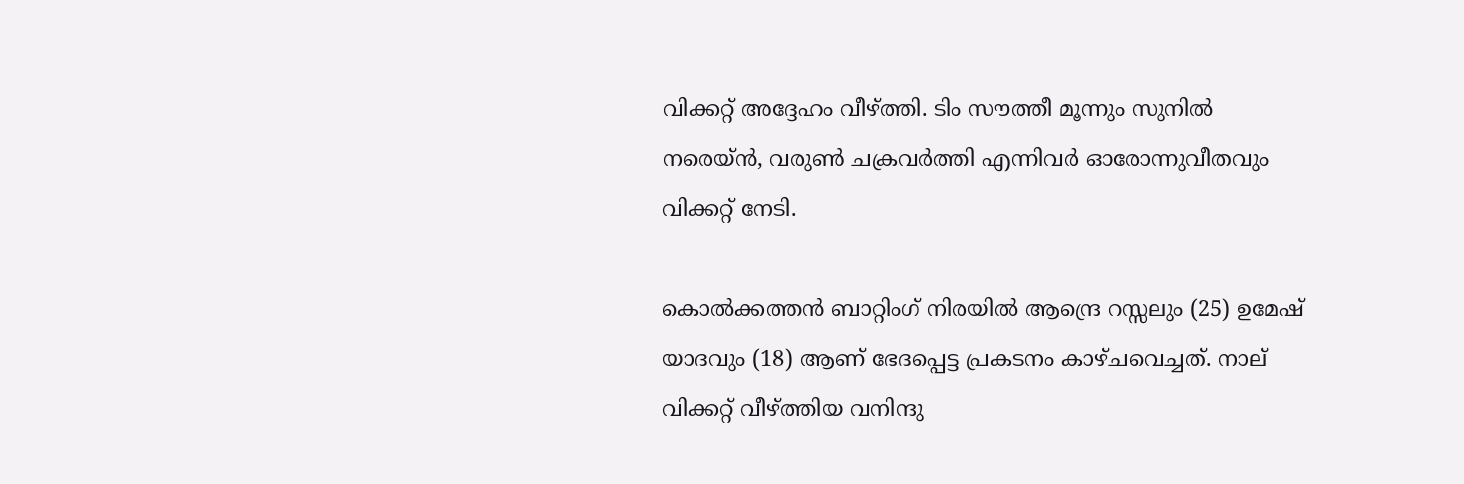വിക്കറ്റ് അദ്ദേഹം വീഴ്ത്തി. ടിം സൗത്തീ മൂന്നും സുനില്‍ നരെയ്ന്‍, വരുണ്‍ ചക്രവര്‍ത്തി എന്നിവര്‍ ഓരോന്നുവീതവും വിക്കറ്റ് നേടി.

കൊല്‍ക്കത്തന്‍ ബാറ്റിംഗ് നിരയില്‍ ആന്ദ്രെ റസ്സലും (25) ഉമേഷ് യാദവും (18) ആണ് ഭേദപ്പെട്ട പ്രകടനം കാഴ്ചവെച്ചത്. നാല് വിക്കറ്റ് വീഴ്ത്തിയ വനിന്ദു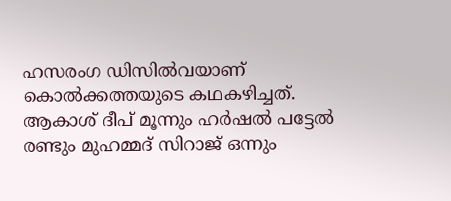ഹസരംഗ ഡിസില്‍വയാണ് കൊല്‍ക്കത്തയുടെ കഥകഴിച്ചത്. ആകാശ് ദീപ് മൂന്നും ഹര്‍ഷല്‍ പട്ടേല്‍ രണ്ടും മുഹമ്മദ് സിറാജ് ഒന്നും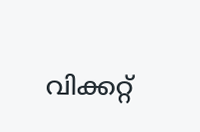വിക്കറ്റ്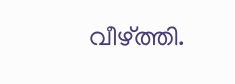വീഴ്ത്തി.